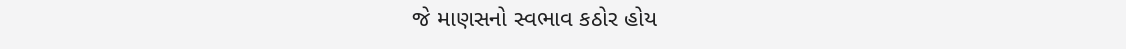જે માણસનો સ્વભાવ કઠોર હોય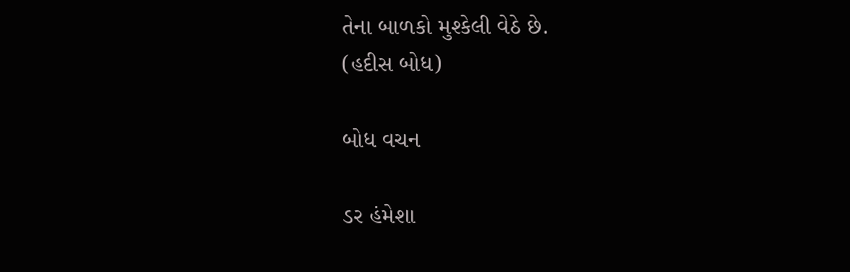તેના બાળકો મુશ્કેલી વેઠે છે.
(હદીસ બોધ)

બોધ વચન

ડર હંમેશા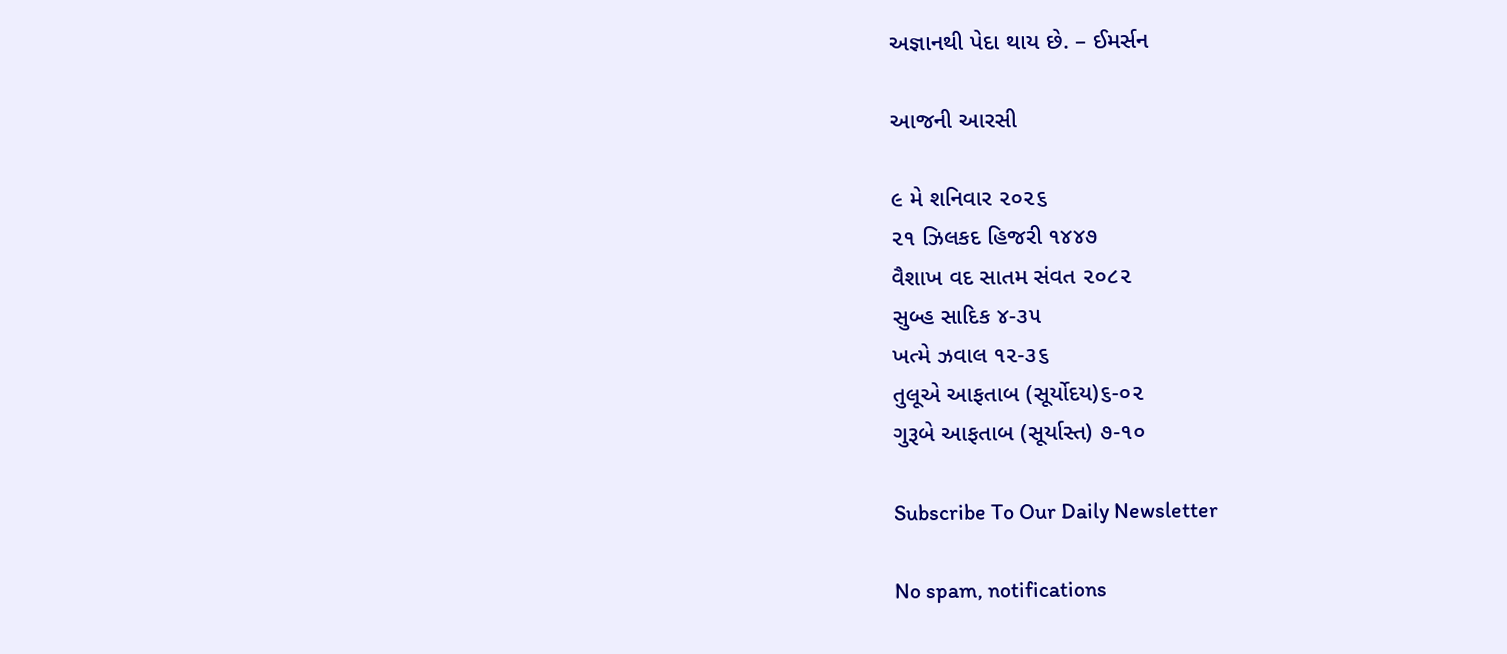અજ્ઞાનથી પેદા થાય છે. – ઈમર્સન

આજની આરસી

૯ મે શનિવાર ૨૦૨૬
૨૧ ઝિલકદ હિજરી ૧૪૪૭
વૈશાખ વદ સાતમ સંવત ૨૦૮૨
સુબ્હ સાદિક ૪-૩૫
ખત્મે ઝવાલ ૧૨-૩૬
તુલૂએ આફતાબ (સૂર્યોદય)૬-૦૨
ગુરૂબે આફતાબ (સૂર્યાસ્ત) ૭-૧૦

Subscribe To Our Daily Newsletter

No spam, notifications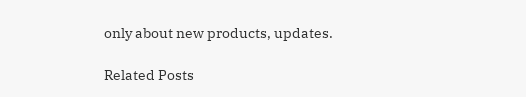only about new products, updates.

Related Posts